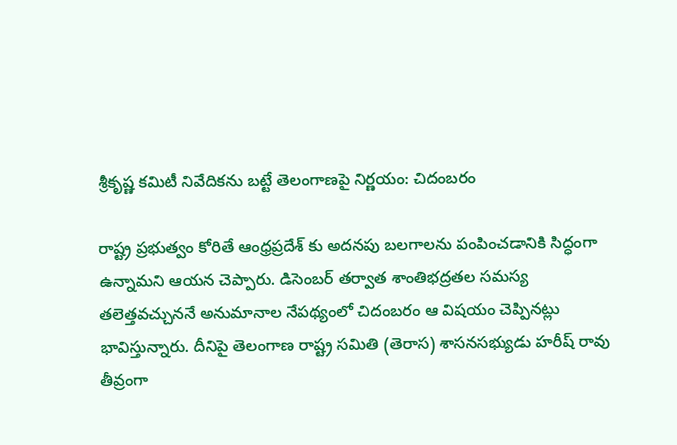శ్రీకృష్ణ కమిటీ నివేదికను బట్టే తెలంగాణపై నిర్ణయం: చిదంబరం

రాష్ట్ర ప్రభుత్వం కోరితే ఆంధ్రప్రదేశ్ కు అదనపు బలగాలను పంపించడానికి సిద్ధంగా ఉన్నామని ఆయన చెప్పారు. డిసెంబర్ తర్వాత శాంతిభద్రతల సమస్య తలెత్తవచ్చుననే అనుమానాల నేపథ్యంలో చిదంబరం ఆ విషయం చెప్పినట్లు భావిస్తున్నారు. దీనిపై తెలంగాణ రాష్ట్ర సమితి (తెరాస) శాసనసభ్యుడు హరీష్ రావు తీవ్రంగా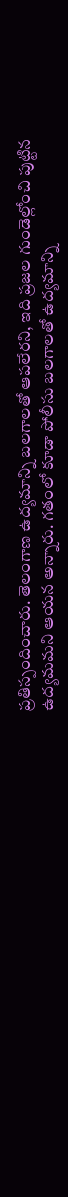ప్రతిస్పందించారు. తెలంగాణ ఉద్యమాన్ని బలగాలతో ఆపలేరని, ఇది ప్రజల గుండెల్లోంచి పుట్టిన ఉద్యమమని ఆయన అన్నారు. గతంలో కూడా పోలీసు బలగాలతో ఉద్యమాన్ని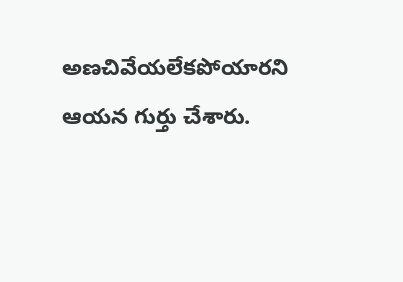అణచివేయలేకపోయారని ఆయన గుర్తు చేశారు.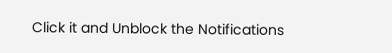Click it and Unblock the Notifications